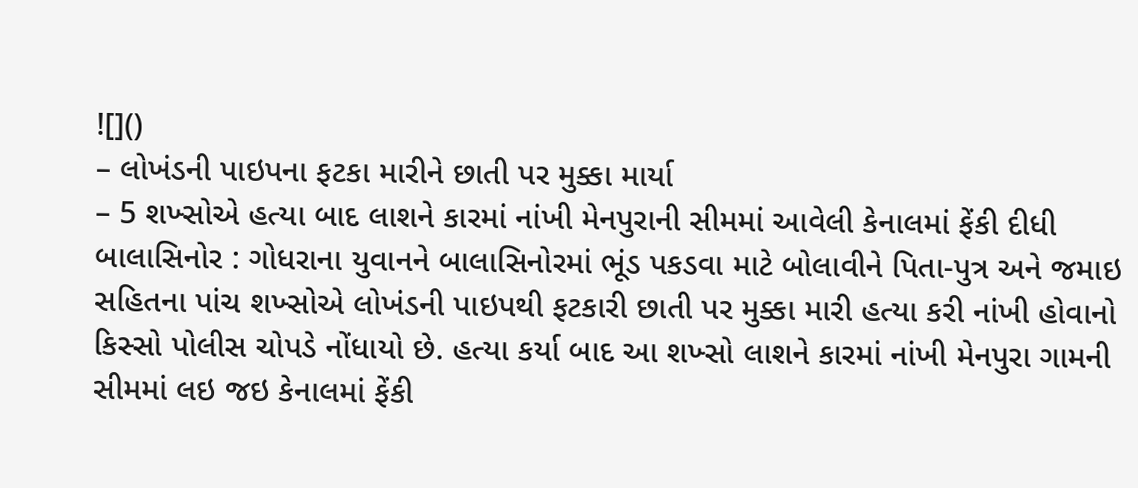![]()
– લોખંડની પાઇપના ફટકા મારીને છાતી પર મુક્કા માર્યા
– 5 શખ્સોએ હત્યા બાદ લાશને કારમાં નાંખી મેનપુરાની સીમમાં આવેલી કેનાલમાં ફેંકી દીધી
બાલાસિનોર : ગોધરાના યુવાનને બાલાસિનોરમાં ભૂંડ પકડવા માટે બોલાવીને પિતા-પુત્ર અને જમાઇ સહિતના પાંચ શખ્સોએ લોખંડની પાઇપથી ફટકારી છાતી પર મુક્કા મારી હત્યા કરી નાંખી હોવાનો કિસ્સો પોલીસ ચોપડે નોંધાયો છે. હત્યા કર્યા બાદ આ શખ્સો લાશને કારમાં નાંખી મેનપુરા ગામની સીમમાં લઇ જઇ કેનાલમાં ફેંકી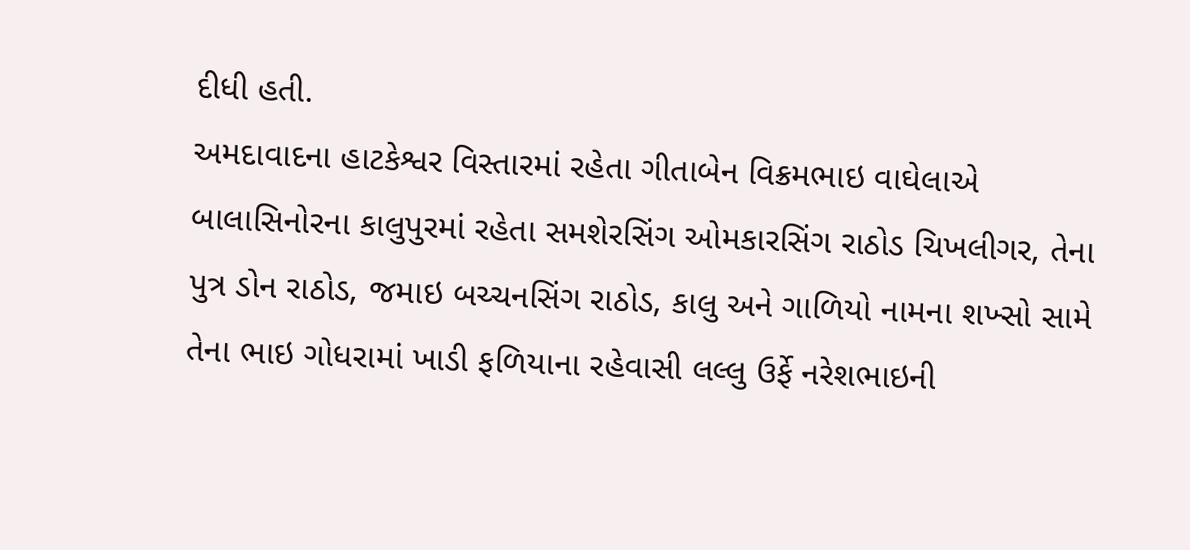દીધી હતી.
અમદાવાદના હાટકેશ્વર વિસ્તારમાં રહેતા ગીતાબેન વિક્રમભાઇ વાઘેલાએ બાલાસિનોરના કાલુપુરમાં રહેતા સમશેરસિંગ ઓમકારસિંગ રાઠોડ ચિખલીગર, તેના પુત્ર ડોન રાઠોડ, જમાઇ બચ્ચનસિંગ રાઠોડ, કાલુ અને ગાળિયો નામના શખ્સો સામે તેના ભાઇ ગોધરામાં ખાડી ફળિયાના રહેવાસી લલ્લુ ઉર્ફે નરેશભાઇની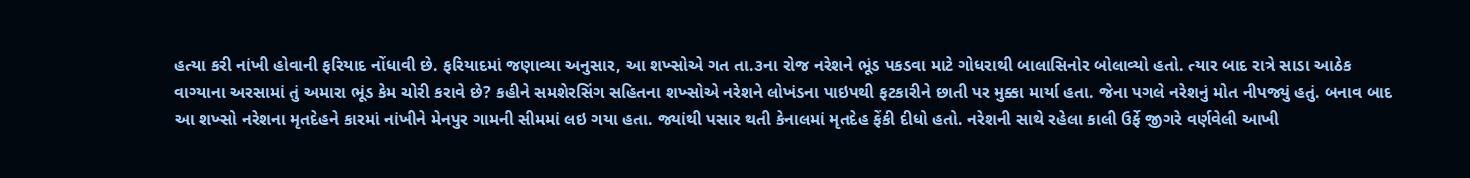હત્યા કરી નાંખી હોવાની ફરિયાદ નોંધાવી છે. ફરિયાદમાં જણાવ્યા અનુસાર, આ શખ્સોએ ગત તા.૩ના રોજ નરેશને ભૂંડ પકડવા માટે ગોધરાથી બાલાસિનોર બોલાવ્યો હતો. ત્યાર બાદ રાત્રે સાડા આઠેક વાગ્યાના અરસામાં તું અમારા ભૂંડ કેમ ચોરી કરાવે છે? કહીને સમશેરસિંગ સહિતના શખ્સોએ નરેશને લોખંડના પાઇપથી ફટકારીને છાતી પર મુક્કા માર્યા હતા. જેના પગલે નરેશનું મોત નીપજ્યું હતું. બનાવ બાદ આ શખ્સો નરેશના મૃતદેહને કારમાં નાંખીને મેનપુર ગામની સીમમાં લઇ ગયા હતા. જ્યાંથી પસાર થતી કેનાલમાં મૃતદેહ ફેંકી દીધો હતો. નરેશની સાથે રહેલા કાલી ઉર્ફે જીગરે વર્ણવેલી આખી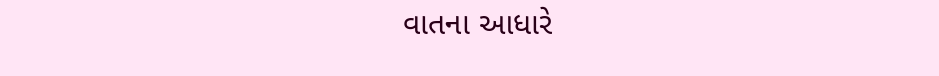વાતના આધારે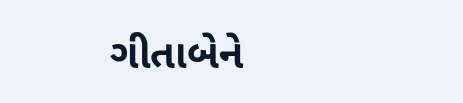ગીતાબેને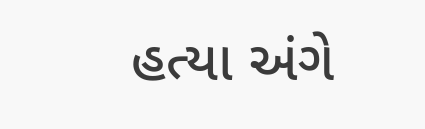હત્યા અંગે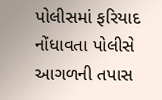પોલીસમાં ફરિયાદ નોંધાવતા પોલીસે આગળની તપાસ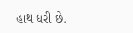હાથ ધરી છે.